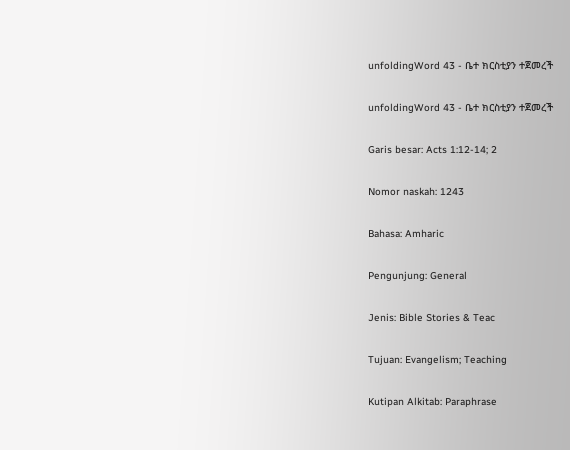unfoldingWord 43 - ቤተ ክርስቲያን ተጀመረች

unfoldingWord 43 - ቤተ ክርስቲያን ተጀመረች

Garis besar: Acts 1:12-14; 2

Nomor naskah: 1243

Bahasa: Amharic

Pengunjung: General

Jenis: Bible Stories & Teac

Tujuan: Evangelism; Teaching

Kutipan Alkitab: Paraphrase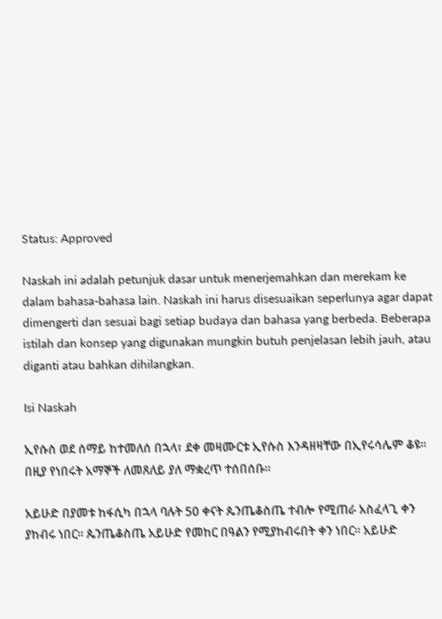Status: Approved

Naskah ini adalah petunjuk dasar untuk menerjemahkan dan merekam ke dalam bahasa-bahasa lain. Naskah ini harus disesuaikan seperlunya agar dapat dimengerti dan sesuai bagi setiap budaya dan bahasa yang berbeda. Beberapa istilah dan konsep yang digunakan mungkin butuh penjelasan lebih jauh, atau diganti atau bahkan dihilangkan.

Isi Naskah

ኢየሱስ ወደ ሰማይ ከተመለሰ በኋላ፣ ደቀ መዛሙርቱ ኢየሱስ እንዳዘዛቸው በኢየሩሳሌም ቆዩ። በዚያ የነበሩት አማኞች ለመጸለይ ያለ ማቋረጥ ተሰበሰቡ።

አይሁድ በያመቱ ከፋሲካ በኋላ ባሉት 50 ቀናት ጴንጤቆስጤ ተብሎ የሚጠራ አስፈላጊ ቀን ያከብሩ ነበር። ጴንጤቆስጤ አይሁድ የመከር በዓልን የሚያከብሩበት ቀን ነበር። አይሁድ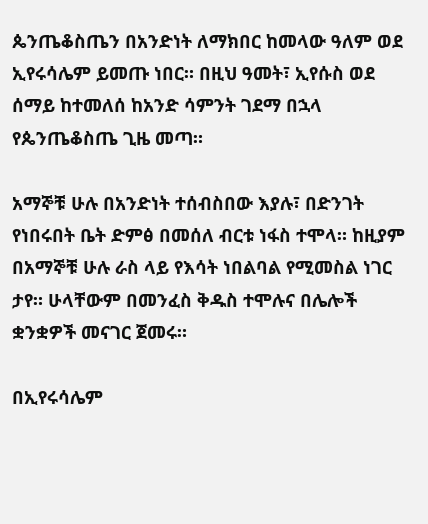ጴንጤቆስጤን በአንድነት ለማክበር ከመላው ዓለም ወደ ኢየሩሳሌም ይመጡ ነበር። በዚህ ዓመት፣ ኢየሱስ ወደ ሰማይ ከተመለሰ ከአንድ ሳምንት ገደማ በኋላ የጴንጤቆስጤ ጊዜ መጣ።

አማኞቹ ሁሉ በአንድነት ተሰብስበው እያሉ፣ በድንገት የነበሩበት ቤት ድምፅ በመሰለ ብርቱ ነፋስ ተሞላ። ከዚያም በአማኞቹ ሁሉ ራስ ላይ የእሳት ነበልባል የሚመስል ነገር ታየ። ሁላቸውም በመንፈስ ቅዱስ ተሞሉና በሌሎች ቋንቋዎች መናገር ጀመሩ።

በኢየሩሳሌም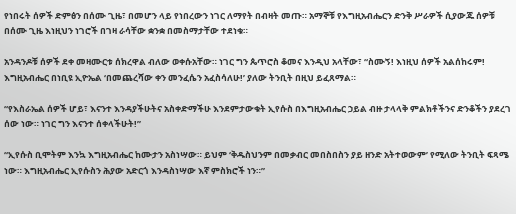የነበሩት ሰዎች ድምፅን በሰሙ ጊዜ፣ በመሆን ላይ የነበረውን ነገር ለማየት በብዛት መጡ። አማኞቹ የእግዚአብሔርን ድንቅ ሥራዎች ሲያውጁ ሰዎቹ በሰሙ ጊዜ እነዚህን ነገሮች በገዛ ራሳቸው ቋንቋ በመስማታቸው ተደነቁ።

አንዳንዶቹ ሰዎች ደቀ መዛሙርቱ ሰክረዋል ብለው ወቀሱአቸው። ነገር ግን ጴጥሮስ ቆመና እንዲህ አላቸው፣ “ስሙኝ! እነዚህ ሰዎች አልሰከሩም! እግዚአብሔር በነቢዩ ኢዮኤል ‘በመጨረሻው ቀን መንፈሴን አፈስሳለሁ!’ ያለው ትንቢት በዚህ ይፈጸማል።

“የእስራኤል ሰዎች ሆይ፣ እናንተ እንዳያችሁትና አስቀድማችሁ እንደምታውቁት ኢየሱስ በእግዚአብሔር ኃይል ብዙ ታላላቅ ምልክቶችንና ድንቆችን ያደረገ ሰው ነው። ነገር ግን እናንተ ሰቀላችሁት!”

“ኢየሱስ ቢሞትም እንኳ እግዚአብሔር ከሙታን አስነሣው። ይህም ‘ቅዱስህንም በመቃብር መበስበስን ያይ ዘንድ አትተወውም’ የሚለው ትንቢት ፍጻሜ ነው። እግዚአብሔር ኢየሱስን ሕያው አድርጎ እንዳስነሣው እኛ ምስክሮች ነን።”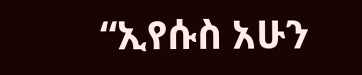“ኢየሱስ አሁን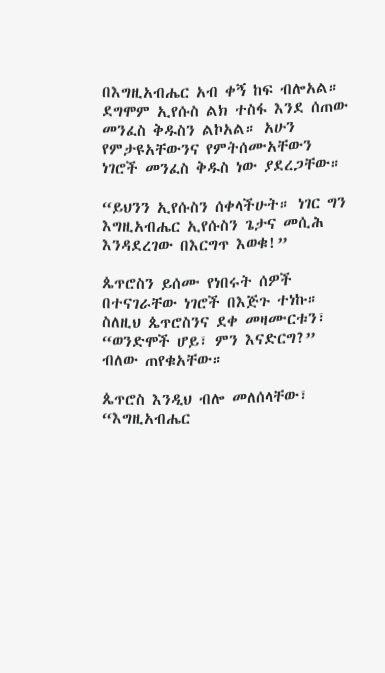በእግዚአብሔር አብ ቀኝ ከፍ ብሎአል። ደግሞም ኢየሱስ ልክ ተስፋ እንደ ሰጠው መንፈስ ቅዱስን ልኮአል። አሁን የምታዩአቸውንና የምትሰሙአቸውን ነገሮች መንፈስ ቅዱስ ነው ያደረጋቸው።

“ይህንን ኢየሱስን ሰቀላችሁት። ነገር ግን እግዚአብሔር ኢየሱስን ጌታና መሲሕ እንዳደረገው በእርግጥ እወቁ!”

ጴጥሮስን ይሰሙ የነበሩት ሰዎች በተናገራቸው ነገሮች በእጅጉ ተነኩ። ስለዚህ ጴጥሮስንና ደቀ መዛሙርቱን፣ “ወንድሞች ሆይ፣ ምን እናድርግ?” ብለው ጠየቁአቸው።

ጴጥሮስ እንዲህ ብሎ መለሰላቸው፣ “እግዚአብሔር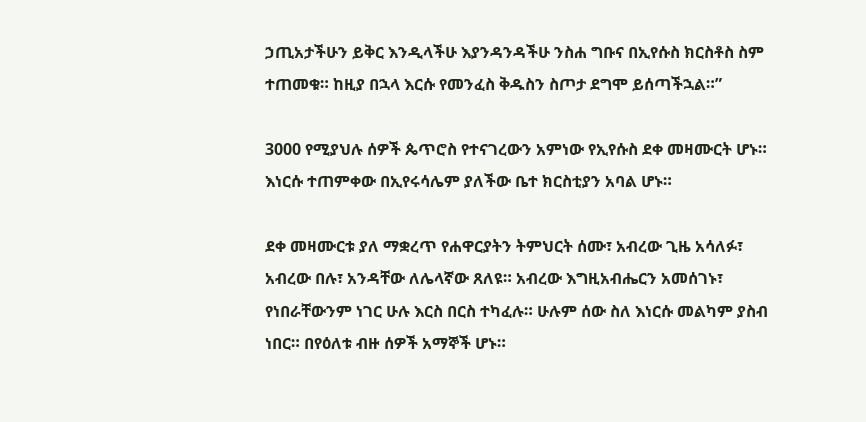ኃጢአታችሁን ይቅር እንዲላችሁ እያንዳንዳችሁ ንስሐ ግቡና በኢየሱስ ክርስቶስ ስም ተጠመቁ። ከዚያ በኋላ እርሱ የመንፈስ ቅዱስን ስጦታ ደግሞ ይሰጣችኋል።”

3000 የሚያህሉ ሰዎች ጴጥሮስ የተናገረውን አምነው የኢየሱስ ደቀ መዛሙርት ሆኑ። እነርሱ ተጠምቀው በኢየሩሳሌም ያለችው ቤተ ክርስቲያን አባል ሆኑ።

ደቀ መዛሙርቱ ያለ ማቋረጥ የሐዋርያትን ትምህርት ሰሙ፣ አብረው ጊዜ አሳለፉ፣ አብረው በሉ፣ አንዳቸው ለሌላኛው ጸለዩ። አብረው እግዚአብሔርን አመሰገኑ፣ የነበራቸውንም ነገር ሁሉ እርስ በርስ ተካፈሉ። ሁሉም ሰው ስለ እነርሱ መልካም ያስብ ነበር። በየዕለቱ ብዙ ሰዎች አማኞች ሆኑ።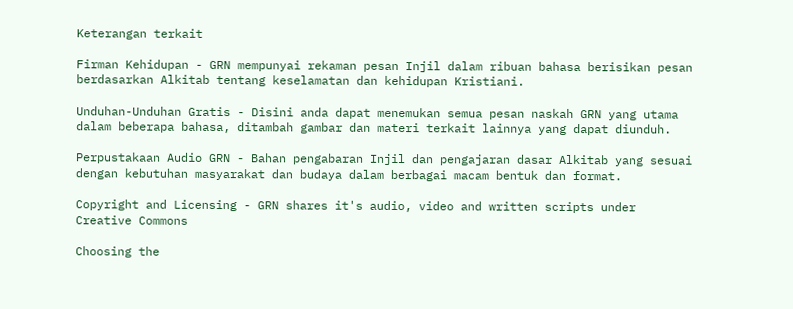Keterangan terkait

Firman Kehidupan - GRN mempunyai rekaman pesan Injil dalam ribuan bahasa berisikan pesan berdasarkan Alkitab tentang keselamatan dan kehidupan Kristiani.

Unduhan-Unduhan Gratis - Disini anda dapat menemukan semua pesan naskah GRN yang utama dalam beberapa bahasa, ditambah gambar dan materi terkait lainnya yang dapat diunduh.

Perpustakaan Audio GRN - Bahan pengabaran Injil dan pengajaran dasar Alkitab yang sesuai dengan kebutuhan masyarakat dan budaya dalam berbagai macam bentuk dan format.

Copyright and Licensing - GRN shares it's audio, video and written scripts under Creative Commons

Choosing the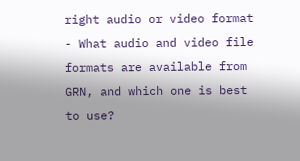right audio or video format - What audio and video file formats are available from GRN, and which one is best to use?